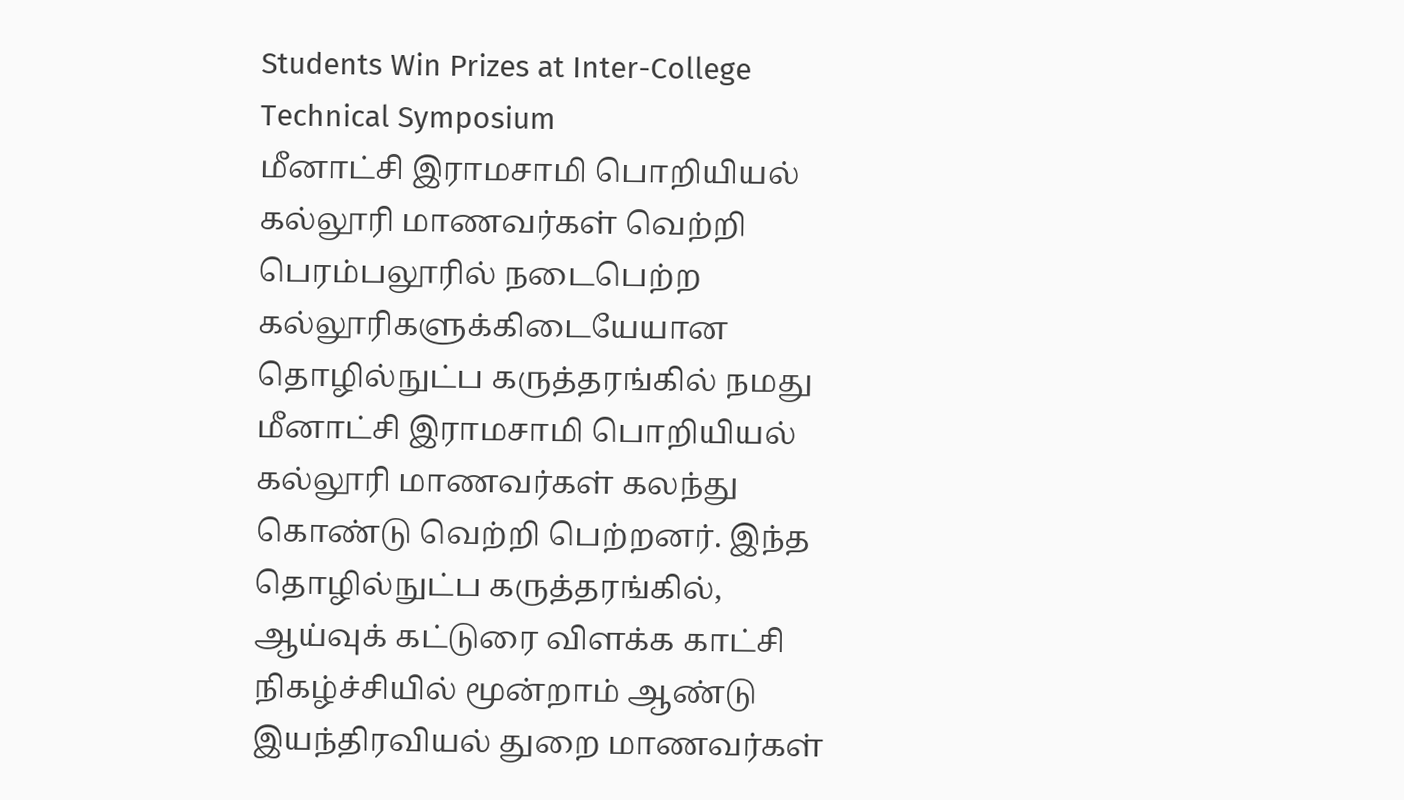Students Win Prizes at Inter-College Technical Symposium
மீனாட்சி இராமசாமி பொறியியல் கல்லூரி மாணவர்கள் வெற்றி பெரம்பலூரில் நடைபெற்ற கல்லூரிகளுக்கிடையேயான தொழில்நுட்ப கருத்தரங்கில் நமது மீனாட்சி இராமசாமி பொறியியல் கல்லூரி மாணவர்கள் கலந்து கொண்டு வெற்றி பெற்றனர். இந்த தொழில்நுட்ப கருத்தரங்கில், ஆய்வுக் கட்டுரை விளக்க காட்சி நிகழ்ச்சியில் மூன்றாம் ஆண்டு இயந்திரவியல் துறை மாணவர்கள்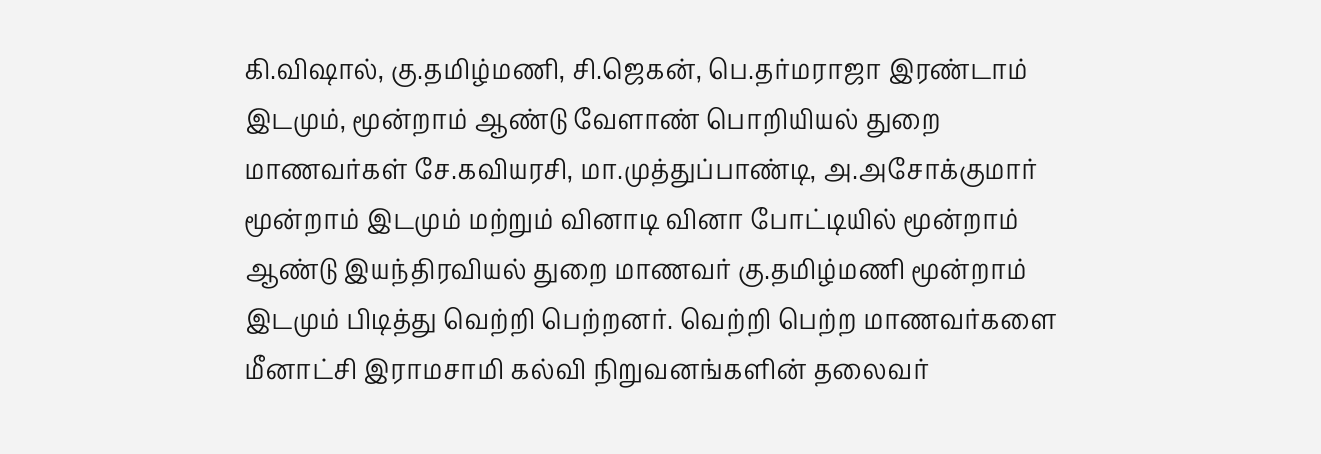கி.விஷால், கு.தமிழ்மணி, சி.ஜெகன், பெ.தர்மராஜா இரண்டாம் இடமும், மூன்றாம் ஆண்டு வேளாண் பொறியியல் துறை மாணவர்கள் சே.கவியரசி, மா.முத்துப்பாண்டி, அ.அசோக்குமார் மூன்றாம் இடமும் மற்றும் வினாடி வினா போட்டியில் மூன்றாம் ஆண்டு இயந்திரவியல் துறை மாணவர் கு.தமிழ்மணி மூன்றாம் இடமும் பிடித்து வெற்றி பெற்றனர். வெற்றி பெற்ற மாணவர்களை மீனாட்சி இராமசாமி கல்வி நிறுவனங்களின் தலைவர்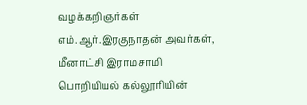வழக்கறிஞர்கள் எம்.ஆர்.இரகுநாதன் அவர்கள், மீனாட்சி இராமசாமி பொறியியல் கல்லூரியின்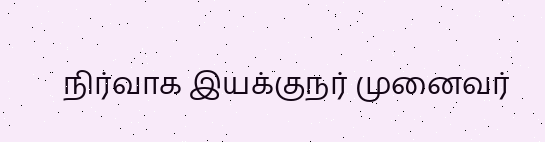நிர்வாக இயக்குநர் முனைவர்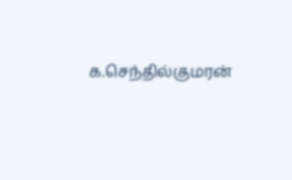க.செந்தில்குமரன்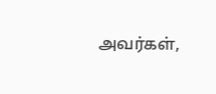அவர்கள்,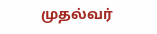முதல்வர்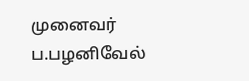முனைவர் ப.பழனிவேல்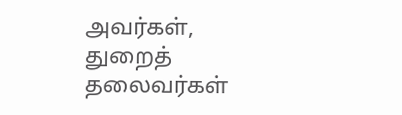அவர்கள், துறைத் தலைவர்கள்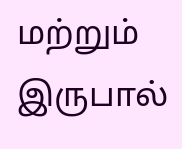மற்றும் இருபால்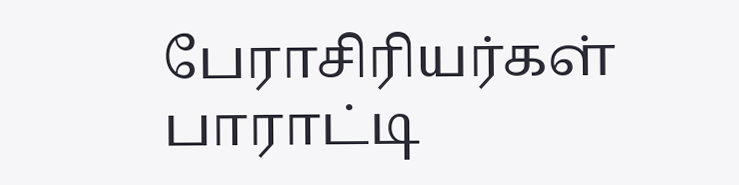பேராசிரியர்கள் பாராட்டி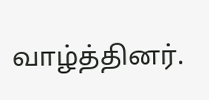வாழ்த்தினர்.